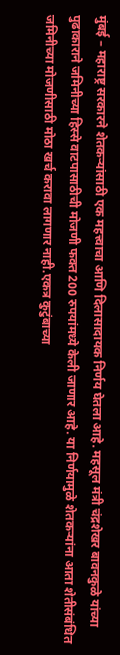मुंबई – महाराष्ट्र सरकारने शेतकऱ्यांसाठी एक महत्त्वाचा आणि दिलासादायक निर्णय घेतला आहे. महसूल मंत्री चंद्रशेखर बावनकुळे यांच्या पुढाकाराने जमिनीच्या हिस्से वाटपासाठीची मोजणी फक्त 200 रुपयांमध्ये केली जाणार आहे. या निर्णयामुळे शेतकऱ्यांना आता शेतीसंबंधित जमिनीच्या मोजणीसाठी मोठा खर्च करावा लागणार नाही.एकत्र कुटुंबाच्या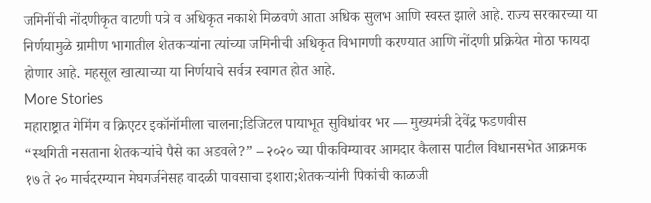जमिनींची नोंदणीकृत वाटणी पत्रे व अधिकृत नकाशे मिळवणे आता अधिक सुलभ आणि स्वस्त झाले आहे. राज्य सरकारच्या या निर्णयामुळे ग्रामीण भागातील शेतकऱ्यांना त्यांच्या जमिनीची अधिकृत विभागणी करण्यात आणि नोंदणी प्रक्रियेत मोठा फायदा होणार आहे. महसूल खात्याच्या या निर्णयाचे सर्वत्र स्वागत होत आहे.
More Stories
महाराष्ट्रात गेमिंग व क्रिएटर इकॉनॉमीला चालना;डिजिटल पायाभूत सुविधांवर भर — मुख्यमंत्री देवेंद्र फडणवीस
“स्थगिती नसताना शेतकऱ्यांचे पैसे का अडवले?” – २०२० च्या पीकविम्यावर आमदार कैलास पाटील विधानसभेत आक्रमक
१७ ते २० मार्चदरम्यान मेघगर्जनेसह वादळी पावसाचा इशारा;शेतकऱ्यांनी पिकांची काळजी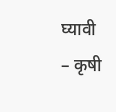घ्यावी – कृषी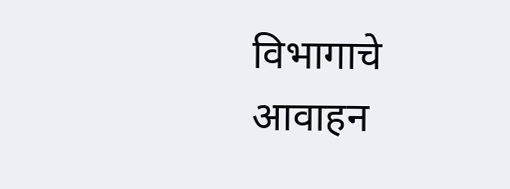विभागाचे आवाहन